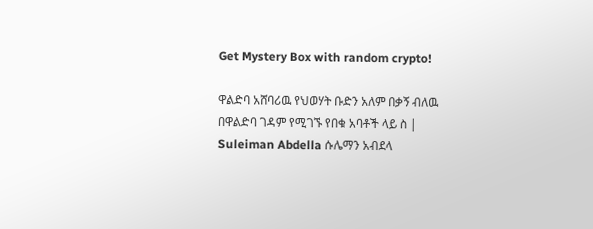Get Mystery Box with random crypto!

ዋልድባ አሸባሪዉ የህወሃት ቡድን አለም በቃኝ ብለዉ በዋልድባ ገዳም የሚገኙ የበቁ አባቶች ላይ ስ | Suleiman Abdella ሱሌማን አብደላ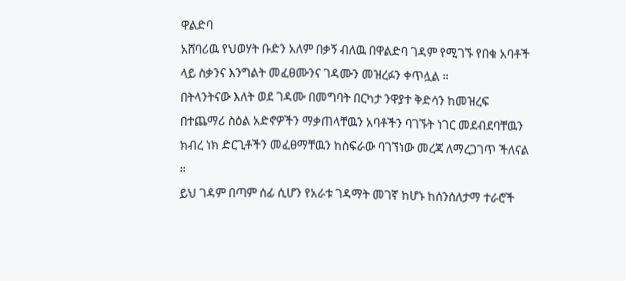ዋልድባ
አሸባሪዉ የህወሃት ቡድን አለም በቃኝ ብለዉ በዋልድባ ገዳም የሚገኙ የበቁ አባቶች ላይ ስቃንና እንግልት መፈፀሙንና ገዳሙን መዝረፉን ቀጥሏል ።
በትላንትናው እለት ወደ ገዳሙ በመግባት በርካታ ንዋያተ ቅድሳን ከመዝረፍ በተጨማሪ ስዕል አድኖዎችን ማቃጠላቸዉን አባቶችን ባገኙት ነገር መደብደባቸዉን ክብረ ነክ ድርጊቶችን መፈፀማቸዉን ከስፍራው ባገኘነው መረጃ ለማረጋገጥ ችለናል ።
ይህ ገዳም በጣም ሰፊ ሲሆን የአራቱ ገዳማት መገኛ ከሆኑ ከሰንሰለታማ ተራሮች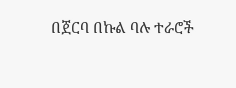በጀርባ በኩል ባሉ ተራሮች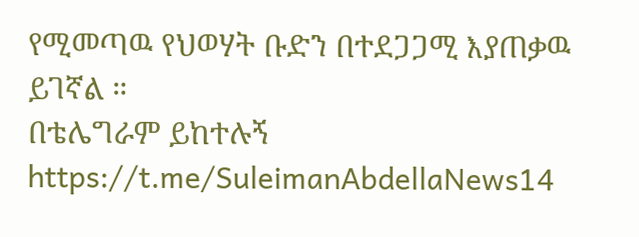የሚመጣዉ የህወሃት ቡድን በተደጋጋሚ እያጠቃዉ ይገኛል ።
በቴሌግራም ይከተሉኝ
https://t.me/SuleimanAbdellaNews14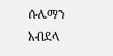ሱሌማን አብደላ